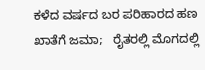ಕಳೆದ ವರ್ಷದ ಬರ ಪರಿಹಾರದ ಹಣ ಖಾತೆಗೆ ಜಮಾ;   ರೈತರಲ್ಲಿ ಮೊಗದಲ್ಲಿ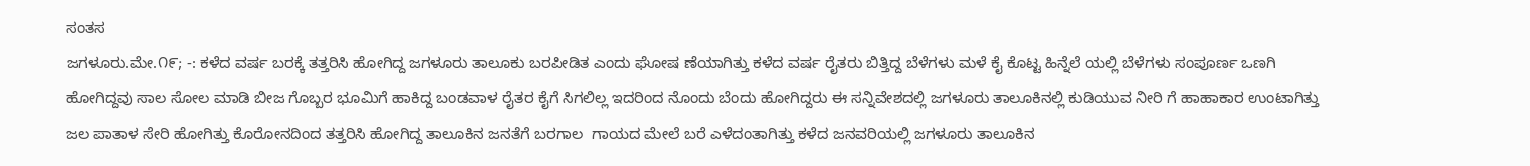ಸಂತಸ
ಜಗಳೂರು.ಮೇ.೧೯; -: ಕಳೆದ ವರ್ಷ ಬರಕ್ಕೆ ತತ್ತರಿಸಿ ಹೋಗಿದ್ದ ಜಗಳೂರು ತಾಲೂಕು ಬರಪೀಡಿತ ಎಂದು ಘೋಷ ಣೆಯಾಗಿತ್ತು ಕಳೆದ ವರ್ಷ ರೈತರು ಬಿತ್ತಿದ್ದ ಬೆಳೆಗಳು ಮಳೆ ಕೈ ಕೊಟ್ಟ ಹಿನ್ನೆಲೆ ಯಲ್ಲಿ ಬೆಳೆಗಳು ಸಂಪೂರ್ಣ ಒಣಗಿ ಹೋಗಿದ್ದವು ಸಾಲ ಸೋಲ ಮಾಡಿ ಬೀಜ ಗೊಬ್ಬರ ಭೂಮಿಗೆ ಹಾಕಿದ್ದ ಬಂಡವಾಳ ರೈತರ ಕೈಗೆ ಸಿಗಲಿಲ್ಲ ಇದರಿಂದ ನೊಂದು ಬೆಂದು ಹೋಗಿದ್ದರು ಈ ಸನ್ನಿವೇಶದಲ್ಲಿ ಜಗಳೂರು ತಾಲೂಕಿನಲ್ಲಿ ಕುಡಿಯುವ ನೀರಿ ಗೆ ಹಾಹಾಕಾರ ಉಂಟಾಗಿತ್ತು ಜಲ ಪಾತಾಳ ಸೇರಿ ಹೋಗಿತ್ತು ಕೊರೋನದಿಂದ ತತ್ತರಿಸಿ ಹೋಗಿದ್ದ ತಾಲೂಕಿನ ಜನತೆಗೆ ಬರಗಾಲ  ಗಾಯದ ಮೇಲೆ ಬರೆ ಎಳೆದಂತಾಗಿತ್ತು ಕಳೆದ ಜನವರಿಯಲ್ಲಿ ಜಗಳೂರು ತಾಲೂಕಿನ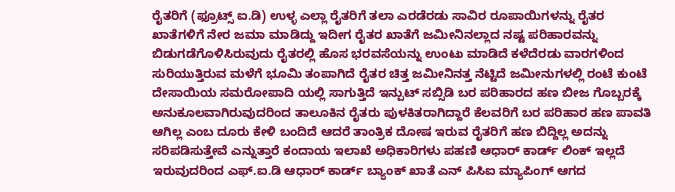ರೈತರಿಗೆ (ಫ್ರೂಟ್ಸ್ ಐ.ಡಿ) ಉಳ್ಳ ಎಲ್ಲಾ ರೈತರಿಗೆ ತಲಾ ಎರಡೆರಡು ಸಾವಿರ ರೂಪಾಯಿಗಳನ್ನು ರೈತರ ಖಾತೆಗಳಿಗೆ ನೇರ ಜಮಾ ಮಾಡಿದ್ದು ಇದೀಗ ರೈತರ ಖಾತೆಗೆ ಜಮೀನಿನಲ್ಲಾದ ನಷ್ಟ ಪರಿಹಾರವನ್ನು ಬಿಡುಗಡೆಗೊಳಿಸಿರುವುದು ರೈತರಲ್ಲಿ ಹೊಸ ಭರವಸೆಯನ್ನು ಉಂಟು ಮಾಡಿದೆ ಕಳೆದೆರಡು ವಾರಗಳಿಂದ ಸುರಿಯುತ್ತಿರುವ ಮಳೆಗೆ ಭೂಮಿ ತಂಪಾಗಿದೆ ರೈತರ ಚಿತ್ತ ಜಮೀನಿನತ್ತ ನೆಟ್ಟಿದೆ ಜಮೀನುಗಳಲ್ಲಿ ರಂಟೆ ಕುಂಟೆ ದೇಸಾಯಿಯ ಸಮರೋಪಾದಿ ಯಲ್ಲಿ ಸಾಗುತ್ತಿದೆ ಇನ್ಪುಟ್ ಸಬ್ಸಿಡಿ ಬರ ಪರಿಹಾರದ ಹಣ ಬೀಜ ಗೊಬ್ಬರಕ್ಕೆ ಅನುಕೂಲವಾಗಿರುವುದರಿಂದ ತಾಲೂಕಿನ ರೈತರು ಪುಳಕಿತರಾಗಿದ್ದಾರೆ ಕೆಲವರಿಗೆ ಬರ ಪರಿಹಾರ ಹಣ ಪಾವತಿ ಆಗಿಲ್ಲ ಎಂಬ ದೂರು ಕೇಳಿ ಬಂದಿದೆ ಆದರೆ ತಾಂತ್ರಿಕ ದೋಷ ಇರುವ ರೈತರಿಗೆ ಹಣ ಬಿದ್ದಿಲ್ಲ ಅದನ್ನು ಸರಿಪಡಿಸುತ್ತೇವೆ ಎನ್ನುತ್ತಾರೆ ಕಂದಾಯ ಇಲಾಖೆ ಅಧಿಕಾರಿಗಳು ಪಹಣಿ ಆಧಾರ್ ಕಾರ್ಡ್ ಲಿಂಕ್ ಇಲ್ಲದೆ ಇರುವುದರಿಂದ ಎಫ್.ಐ.ಡಿ ಆಧಾರ್ ಕಾರ್ಡ್ ಬ್ಯಾಂಕ್ ಖಾತೆ ಎನ್ ಪಿಸಿಐ ಮ್ಯಾಪಿಂಗ್ ಆಗದ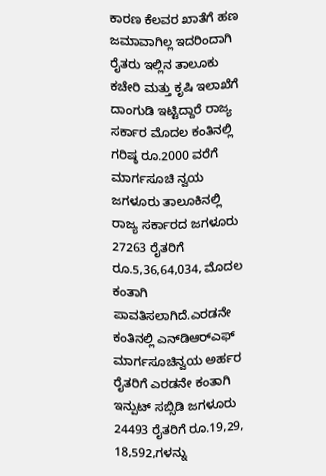ಕಾರಣ ಕೆಲವರ ಖಾತೆಗೆ ಹಣ ಜಮಾವಾಗಿಲ್ಲ ಇದರಿಂದಾಗಿ ರೈತರು ಇಲ್ಲಿನ ತಾಲೂಕು ಕಚೇರಿ ಮತ್ತು ಕೃಷಿ ಇಲಾಖೆಗೆ ದಾಂಗುಡಿ ಇಟ್ಟಿದ್ದಾರೆ ರಾಜ್ಯ ಸರ್ಕಾರ ಮೊದಲ ಕಂತಿನಲ್ಲಿ ಗರಿಷ್ಠ ರೂ.2000 ವರೆಗೆ ಮಾರ್ಗಸೂಚಿ ನ್ವಯ ಜಗಳೂರು ತಾಲೂಕಿನಲ್ಲಿ ರಾಜ್ಯ ಸರ್ಕಾರದ ಜಗಳೂರು 27263 ರೈತರಿಗೆ ರೂ.5,36,64,034, ಮೊದಲ ಕಂತಾಗಿ ಪಾವತಿಸಲಾಗಿದೆ.ಎರಡನೇ ಕಂತಿನಲ್ಲಿ ಎನ್‍ಡಿಆರ್‍ಎಫ್ ಮಾರ್ಗಸೂಚಿನ್ವಯ ಅರ್ಹರ ರೈತರಿಗೆ ಎರಡನೇ ಕಂತಾಗಿ ಇನ್ಪುಟ್ ಸಬ್ಸಿಡಿ ಜಗಳೂರು 24493 ರೈತರಿಗೆ ರೂ.19,29, 18,592,ಗಳನ್ನು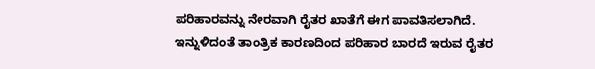ಪರಿಹಾರವನ್ನು ನೇರವಾಗಿ ರೈತರ ಖಾತೆಗೆ ಈಗ ಪಾವತಿಸಲಾಗಿದೆ. ಇನ್ನುಳಿದಂತೆ ತಾಂತ್ರಿಕ ಕಾರಣದಿಂದ ಪರಿಹಾರ ಬಾರದೆ ಇರುವ ರೈತರ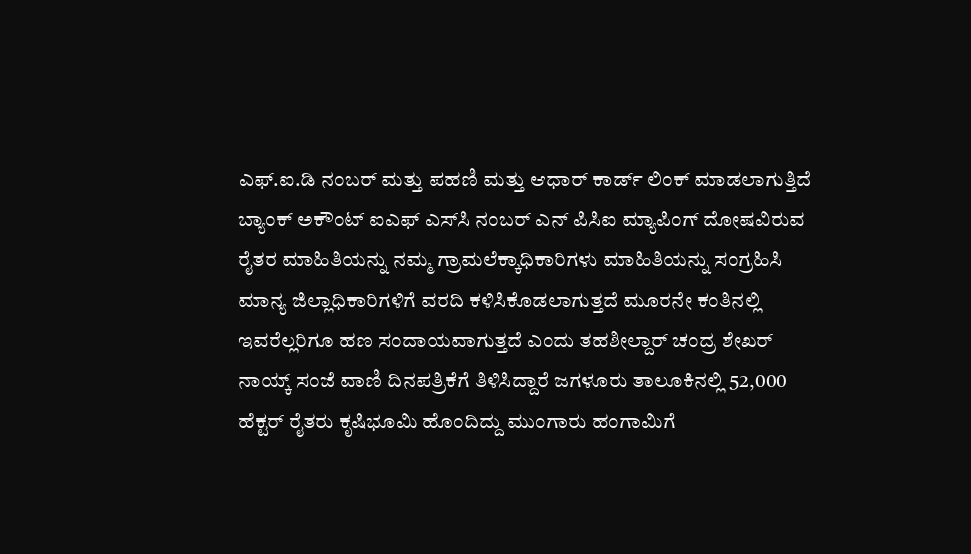ಎಫ್.ಐ.ಡಿ ನಂಬರ್ ಮತ್ತು ಪಹಣಿ ಮತ್ತು ಆಧಾರ್ ಕಾರ್ಡ್ ಲಿಂಕ್ ಮಾಡಲಾಗುತ್ತಿದೆ ಬ್ಯಾಂಕ್ ಅಕೌಂಟ್ ಐಎಫ್‌ ಎಸ್‌ಸಿ ನಂಬರ್ ಎನ್ ಪಿಸಿಐ ಮ್ಯಾಪಿಂಗ್ ದೋಷವಿರುವ ರೈತರ ಮಾಹಿತಿಯನ್ನು ನಮ್ಮ ಗ್ರಾಮಲೆಕ್ಕಾಧಿಕಾರಿಗಳು ಮಾಹಿತಿಯನ್ನು ಸಂಗ್ರಹಿಸಿ ಮಾನ್ಯ ಜಿಲ್ಲಾಧಿಕಾರಿಗಳಿಗೆ ವರದಿ ಕಳಿಸಿಕೊಡಲಾಗುತ್ತದೆ ಮೂರನೇ ಕಂತಿನಲ್ಲಿ ಇವರೆಲ್ಲರಿಗೂ ಹಣ ಸಂದಾಯವಾಗುತ್ತದೆ ಎಂದು ತಹಶೀಲ್ದಾರ್ ಚಂದ್ರ ಶೇಖರ್ ನಾಯ್ಕ್ ಸಂಜೆ ವಾಣಿ ದಿನಪತ್ರಿಕೆಗೆ ತಿಳಿಸಿದ್ದಾರೆ ಜಗಳೂರು ತಾಲೂಕಿನಲ್ಲಿ 52,000 ಹೆಕ್ಟರ್ ರೈತರು ಕೃಷಿಭೂಮಿ ಹೊಂದಿದ್ದು ಮುಂಗಾರು ಹಂಗಾಮಿಗೆ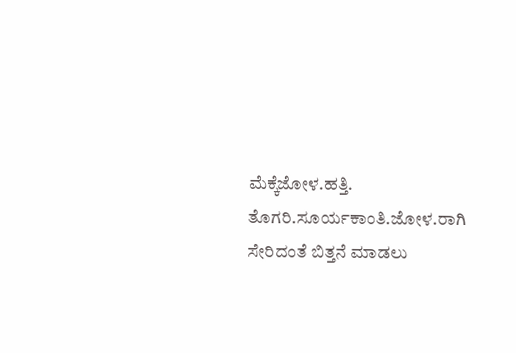ಮೆಕ್ಕೆಜೋಳ.ಹತ್ತಿ. ತೊಗರಿ.ಸೂರ್ಯಕಾಂತಿ.ಜೋಳ.ರಾಗಿ ಸೇರಿದಂತೆ ಬಿತ್ತನೆ ಮಾಡಲು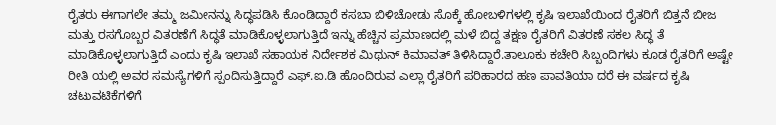ರೈತರು ಈಗಾಗಲೇ ತಮ್ಮ ಜಮೀನನ್ನು ಸಿದ್ಧಪಡಿಸಿ ಕೊಂಡಿದ್ದಾರೆ ಕಸಬಾ ಬಿಳಿಚೋಡು ಸೊಕ್ಕೆ ಹೋಬಳಿಗಳಲ್ಲಿ ಕೃಷಿ ಇಲಾಖೆಯಿಂದ ರೈತರಿಗೆ ಬಿತ್ತನೆ ಬೀಜ ಮತ್ತು ರಸಗೊಬ್ಬರ ವಿತರಣೆಗೆ ಸಿದ್ಧತೆ ಮಾಡಿಕೊಳ್ಳಲಾಗುತ್ತಿದೆ ಇನ್ನು ಹೆಚ್ಚಿನ ಪ್ರಮಾಣದಲ್ಲಿ ಮಳೆ ಬಿದ್ದ ತಕ್ಷಣ ರೈತರಿಗೆ ವಿತರಣೆ ಸಕಲ ಸಿದ್ಧ ತೆ ಮಾಡಿಕೊಳ್ಳಲಾಗುತ್ತಿದೆ ಎಂದು ಕೃಷಿ ಇಲಾಖೆ ಸಹಾಯಕ ನಿರ್ದೇಶಕ ಮಿಥುನ್ ಕಿಮಾವತ್ ತಿಳಿಸಿದ್ದಾರೆ.ತಾಲೂಕು ಕಚೇರಿ ಸಿಬ್ಬಂದಿಗಳು ಕೂಡ ರೈತರಿಗೆ ಅಷ್ಟೇ ರೀತಿ ಯಲ್ಲಿ ಅವರ ಸಮಸ್ಯೆಗಳಿಗೆ ಸ್ಪಂದಿಸುತ್ತಿದ್ದಾರೆ ಎಫ್.ಐ.ಡಿ ಹೊಂದಿರುವ ಎಲ್ಲಾ ರೈತರಿಗೆ ಪರಿಹಾರದ ಹಣ ಪಾವತಿಯಾ ದರೆ ಈ ವರ್ಷದ ಕೃಷಿ ಚಟುವಟಿಕೆಗಳಿಗೆ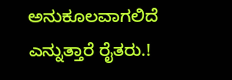ಅನುಕೂಲವಾಗಲಿದೆ ಎನ್ನುತ್ತಾರೆ ರೈತರು.!